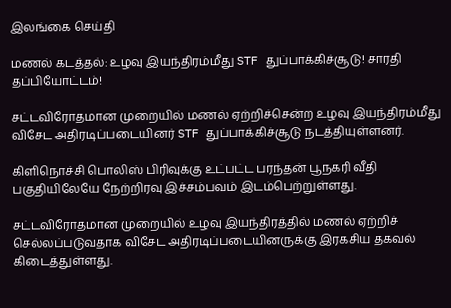இலங்கை செய்தி

மணல் கடத்தல்: உழவு இயந்திரம்மீது STF துப்பாக்கிச்சூடு! சாரதி தப்பியோட்டம்!

சட்டவிரோதமான முறையில் மணல் ஏற்றிச்சென்ற உழவு இயந்திரம்மீது விசேட அதிரடிப்படையினர் STF துப்பாக்கிச்சூடு நடத்தியுள்ளனர்.

கிளிநொச்சி பொலிஸ் பிரிவுக்கு உட்பட்ட பரந்தன் பூநகரி வீதி பகுதியிலேயே நேற்றிரவு இச்சம்பவம் இடம்பெற்றுள்ளது.

சட்டவிரோதமான முறையில் உழவு இயந்திரத்தில் மணல் ஏற்றிச் செல்லப்படுவதாக விசேட அதிரடிப்படையினருக்கு இரகசிய தகவல் கிடைத்துள்ளது.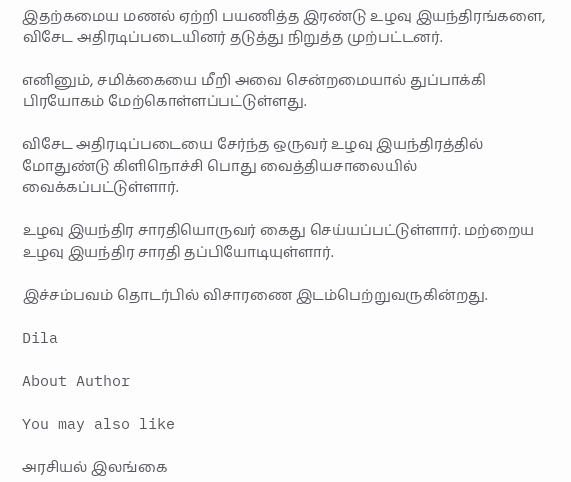இதற்கமைய மணல் ஏற்றி பயணித்த இரண்டு உழவு இயந்திரங்களை, விசேட அதிரடிப்படையினர் தடுத்து நிறுத்த முற்பட்டனர்.

எனினும், சமிக்கையை மீறி அவை சென்றமையால் துப்பாக்கி பிரயோகம் மேற்கொள்ளப்பட்டுள்ளது.

விசேட அதிரடிப்படையை சேர்ந்த ஒருவர் உழவு இயந்திரத்தில் மோதுண்டு கிளிநொச்சி பொது வைத்தியசாலையில் வைக்கப்பட்டுள்ளார்.

உழவு இயந்திர சாரதியொருவர் கைது செய்யப்பட்டுள்ளார். மற்றைய உழவு இயந்திர சாரதி தப்பியோடியுள்ளார்.

இச்சம்பவம் தொடர்பில் விசாரணை இடம்பெற்றுவருகின்றது.

Dila

About Author

You may also like

அரசியல் இலங்கை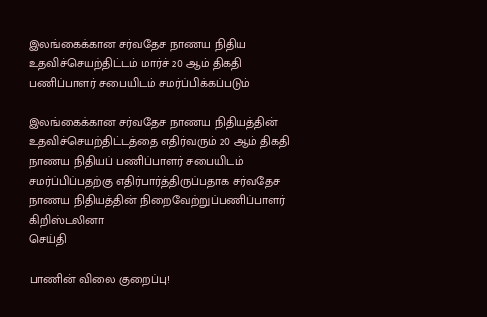இலங்கைக்கான சர்வதேச நாணய நிதிய உதவிச்செயற்திட்டம் மார்ச் 20 ஆம் திகதி பணிப்பாளர் சபையிடம் சமர்ப்பிக்கப்படும்

இலங்கைக்கான சர்வதேச நாணய நிதியத்தின் உதவிச்செயற்திட்டத்தை எதிர்வரும் 20 ஆம் திகதி நாணய நிதியப் பணிப்பாளர் சபையிடம் சமர்ப்பிப்பதற்கு எதிர்பார்த்திருப்பதாக சர்வதேச நாணய நிதியத்தின் நிறைவேற்றுப்பணிப்பாளர் கிறிஸ்டலினா
செய்தி

பாணின் விலை குறைப்பு!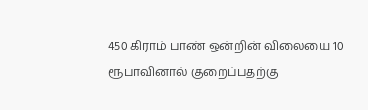450 கிராம் பாண் ஒன்றின் விலையை 10 ரூபாவினால் குறைப்பதற்கு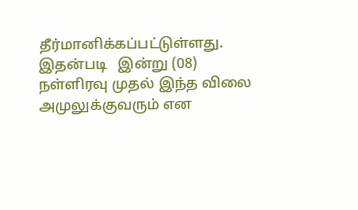தீர்மானிக்கப்பட்டுள்ளது. இதன்படி   இன்று (08) நள்ளிரவு முதல் இந்த விலை அமுலுக்குவரும் என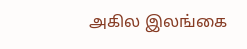அகில இலங்கை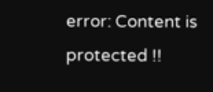error: Content is protected !!